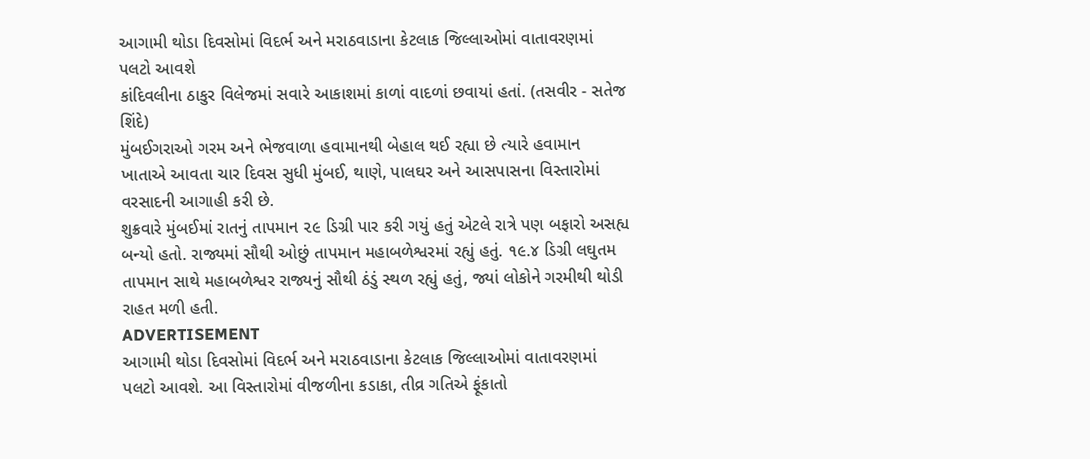આગામી થોડા દિવસોમાં વિદર્ભ અને મરાઠવાડાના કેટલાક જિલ્લાઓમાં વાતાવરણમાં પલટો આવશે
કાંદિવલીના ઠાકુર વિલેજમાં સવારે આકાશમાં કાળાં વાદળાં છવાયાં હતાં. (તસવીર - સતેજ શિંદે)
મુંબઈગરાઓ ગરમ અને ભેજવાળા હવામાનથી બેહાલ થઈ રહ્યા છે ત્યારે હવામાન ખાતાએ આવતા ચાર દિવસ સુધી મુંબઈ, થાણે, પાલઘર અને આસપાસના વિસ્તારોમાં વરસાદની આગાહી કરી છે.
શુક્રવારે મુંબઈમાં રાતનું તાપમાન ૨૯ ડિગ્રી પાર કરી ગયું હતું એટલે રાત્રે પણ બફારો અસહ્ય બન્યો હતો. રાજ્યમાં સૌથી ઓછું તાપમાન મહાબળેશ્વરમાં રહ્યું હતું. ૧૯.૪ ડિગ્રી લઘુતમ તાપમાન સાથે મહાબળેશ્વર રાજ્યનું સૌથી ઠંડું સ્થળ રહ્યું હતું, જ્યાં લોકોને ગરમીથી થોડી રાહત મળી હતી.
ADVERTISEMENT
આગામી થોડા દિવસોમાં વિદર્ભ અને મરાઠવાડાના કેટલાક જિલ્લાઓમાં વાતાવરણમાં પલટો આવશે. આ વિસ્તારોમાં વીજળીના કડાકા, તીવ્ર ગતિએ ફૂંકાતો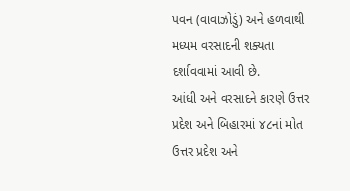પવન (વાવાઝોડું) અને હળવાથી મધ્યમ વરસાદની શક્યતા દર્શાવવામાં આવી છે.
આંધી અને વરસાદને કારણે ઉત્તર પ્રદેશ અને બિહારમાં ૪૮નાં મોત
ઉત્તર પ્રદેશ અને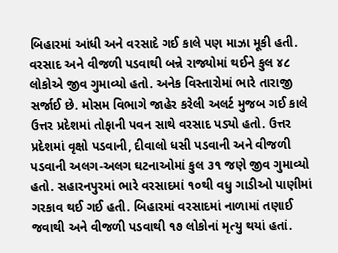બિહારમાં આંધી અને વરસાદે ગઈ કાલે પણ માઝા મૂકી હતી. વરસાદ અને વીજળી પડવાથી બન્ને રાજ્યોમાં થઈને કુલ ૪૮ લોકોએ જીવ ગુમાવ્યો હતો. અનેક વિસ્તારોમાં ભારે તારાજી સર્જાઈ છે. મોસમ વિભાગે જાહેર કરેલી અલર્ટ મુજબ ગઈ કાલે ઉત્તર પ્રદેશમાં તોફાની પવન સાથે વરસાદ પડ્યો હતો. ઉત્તર પ્રદેશમાં વૃક્ષો પડવાની, દીવાલો ધસી પડવાની અને વીજળી પડવાની અલગ-અલગ ઘટનાઓમાં કુલ ૩૧ જણે જીવ ગુમાવ્યો હતો. સહારનપુરમાં ભારે વરસાદમાં ૧૦થી વધુ ગાડીઓ પાણીમાં ગરકાવ થઈ ગઈ હતી. બિહારમાં વરસાદમાં નાળામાં તણાઈ જવાથી અને વીજળી પડવાથી ૧૭ લોકોનાં મૃત્યુ થયાં હતાં.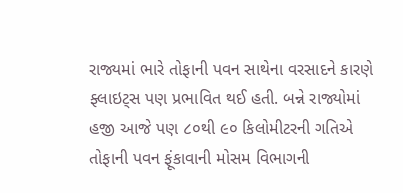રાજ્યમાં ભારે તોફાની પવન સાથેના વરસાદને કારણે ફ્લાઇટ્સ પણ પ્રભાવિત થઈ હતી. બન્ને રાજ્યોમાં હજી આજે પણ ૮૦થી ૯૦ કિલોમીટરની ગતિએ તોફાની પવન ફૂંકાવાની મોસમ વિભાગની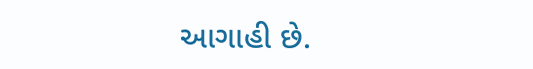આગાહી છે.